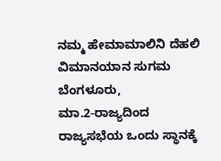ನಮ್ಮ ಹೇಮಾಮಾಲಿನಿ ದೆಹಲಿ ವಿಮಾನಯಾನ ಸುಗಮ
ಬೆಂಗಳೂರು,
ಮಾ.2-ರಾಜ್ಯದಿಂದ ರಾಜ್ಯಸಭೆಯ ಒಂದು ಸ್ಥಾನಕ್ಕೆ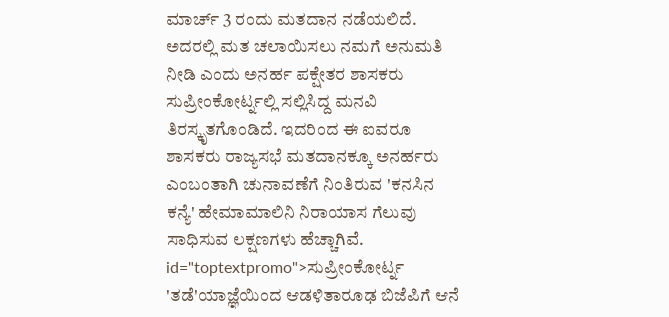ಮಾರ್ಚ್ 3 ರಂದು ಮತದಾನ ನಡೆಯಲಿದೆ. ಅದರಲ್ಲಿ ಮತ ಚಲಾಯಿಸಲು ನಮಗೆ ಅನುಮತಿ ನೀಡಿ ಎಂದು ಅನರ್ಹ ಪಕ್ಷೇತರ ಶಾಸಕರು ಸುಪ್ರೀಂಕೋರ್ಟ್ನಲ್ಲಿ ಸಲ್ಲಿಸಿದ್ದ ಮನವಿ ತಿರಸ್ಕೃತಗೊಂಡಿದೆ. ಇದರಿಂದ ಈ ಐವರೂ ಶಾಸಕರು ರಾಜ್ಯಸಭೆ ಮತದಾನಕ್ಕೂ ಅನರ್ಹರು ಎಂಬಂತಾಗಿ ಚುನಾವಣೆಗೆ ನಿಂತಿರುವ 'ಕನಸಿನ ಕನ್ಯೆ' ಹೇಮಾಮಾಲಿನಿ ನಿರಾಯಾಸ ಗೆಲುವು ಸಾಧಿಸುವ ಲಕ್ಷಣಗಳು ಹೆಚ್ಚಾಗಿವೆ. id="toptextpromo">ಸುಪ್ರೀಂಕೋರ್ಟ್ನ
'ತಡೆ'ಯಾಜ್ಞೆಯಿಂದ ಆಡಳಿತಾರೂಢ ಬಿಜೆಪಿಗೆ ಆನೆ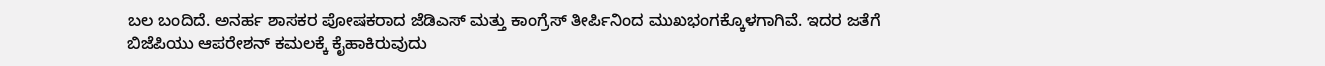ಬಲ ಬಂದಿದೆ. ಅನರ್ಹ ಶಾಸಕರ ಪೋಷಕರಾದ ಜೆಡಿಎಸ್ ಮತ್ತು ಕಾಂಗ್ರೆಸ್ ತೀರ್ಪಿನಿಂದ ಮುಖಭಂಗಕ್ಕೊಳಗಾಗಿವೆ. ಇದರ ಜತೆಗೆ ಬಿಜೆಪಿಯು ಆಪರೇಶನ್ ಕಮಲಕ್ಕೆ ಕೈಹಾಕಿರುವುದು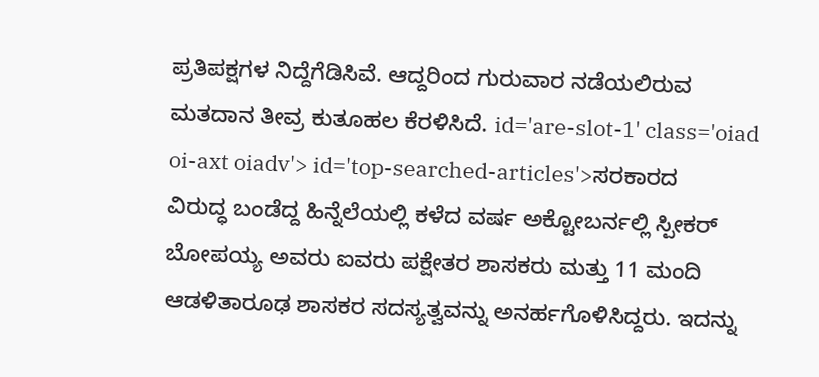ಪ್ರತಿಪಕ್ಷಗಳ ನಿದ್ದೆಗೆಡಿಸಿವೆ. ಆದ್ದರಿಂದ ಗುರುವಾರ ನಡೆಯಲಿರುವ ಮತದಾನ ತೀವ್ರ ಕುತೂಹಲ ಕೆರಳಿಸಿದೆ. id='are-slot-1' class='oiad oi-axt oiadv'> id='top-searched-articles'>ಸರಕಾರದ
ವಿರುದ್ಧ ಬಂಡೆದ್ದ ಹಿನ್ನೆಲೆಯಲ್ಲಿ ಕಳೆದ ವರ್ಷ ಅಕ್ಟೋಬರ್ನಲ್ಲಿ ಸ್ಪೀಕರ್ ಬೋಪಯ್ಯ ಅವರು ಐವರು ಪಕ್ಷೇತರ ಶಾಸಕರು ಮತ್ತು 11 ಮಂದಿ ಆಡಳಿತಾರೂಢ ಶಾಸಕರ ಸದಸ್ಯತ್ವವನ್ನು ಅನರ್ಹಗೊಳಿಸಿದ್ದರು. ಇದನ್ನು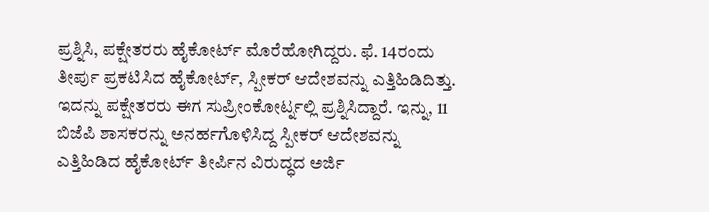ಪ್ರಶ್ನಿಸಿ, ಪಕ್ಷೇತರರು ಹೈಕೋರ್ಟ್ ಮೊರೆಹೋಗಿದ್ದರು. ಫೆ. 14ರಂದು ತೀರ್ಪು ಪ್ರಕಟಿಸಿದ ಹೈಕೋರ್ಟ್, ಸ್ಪೀಕರ್ ಆದೇಶವನ್ನು ಎತ್ತಿಹಿಡಿದಿತ್ತು. ಇದನ್ನು ಪಕ್ಷೇತರರು ಈಗ ಸುಪ್ರೀಂಕೋರ್ಟ್ನಲ್ಲಿ ಪ್ರಶ್ನಿಸಿದ್ದಾರೆ. ಇನ್ನು, 11 ಬಿಜೆಪಿ ಶಾಸಕರನ್ನು ಅನರ್ಹಗೊಳಿಸಿದ್ದ ಸ್ಪೀಕರ್ ಆದೇಶವನ್ನು ಎತ್ತಿಹಿಡಿದ ಹೈಕೋರ್ಟ್ ತೀರ್ಪಿನ ವಿರುದ್ಧದ ಅರ್ಜಿ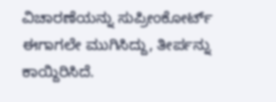ವಿಚಾರಣೆಯನ್ನು ಸುಪ್ರೀಂಕೋರ್ಟ್ ಈಗಾಗಲೇ ಮುಗಿಸಿದ್ದು, ತೀರ್ಪನ್ನು ಕಾಯ್ದಿರಿಸಿದೆ.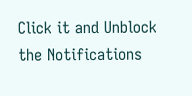Click it and Unblock the Notifications